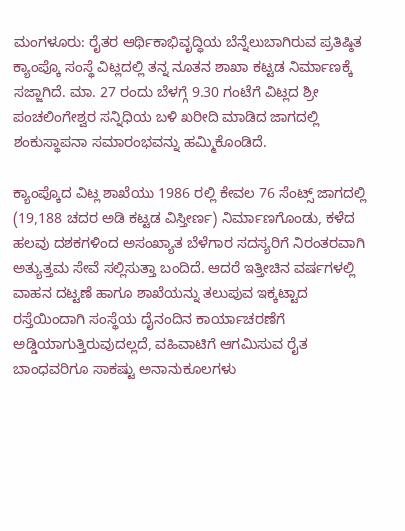ಮಂಗಳೂರು: ರೈತರ ಆರ್ಥಿಕಾಭಿವೃದ್ಧಿಯ ಬೆನ್ನೆಲುಬಾಗಿರುವ ಪ್ರತಿಷ್ಠಿತ ಕ್ಯಾಂಪ್ಕೊ ಸಂಸ್ಥೆ ವಿಟ್ಲದಲ್ಲಿ ತನ್ನ ನೂತನ ಶಾಖಾ ಕಟ್ಟಡ ನಿರ್ಮಾಣಕ್ಕೆ ಸಜ್ಜಾಗಿದೆ. ಮಾ. 27 ರಂದು ಬೆಳಗ್ಗೆ 9.30 ಗಂಟೆಗೆ ವಿಟ್ಲದ ಶ್ರೀ ಪಂಚಲಿಂಗೇಶ್ವರ ಸನ್ನಿಧಿಯ ಬಳಿ ಖರೀದಿ ಮಾಡಿದ ಜಾಗದಲ್ಲಿ ಶಂಕುಸ್ಥಾಪನಾ ಸಮಾರಂಭವನ್ನು ಹಮ್ಮಿಕೊಂಡಿದೆ.

ಕ್ಯಾಂಪ್ಕೊದ ವಿಟ್ಲ ಶಾಖೆಯು 1986 ರಲ್ಲಿ ಕೇವಲ 76 ಸೆಂಟ್ಸ್ ಜಾಗದಲ್ಲಿ (19,188 ಚದರ ಅಡಿ ಕಟ್ಟಡ ವಿಸ್ತೀರ್ಣ) ನಿರ್ಮಾಣಗೊಂಡು, ಕಳೆದ ಹಲವು ದಶಕಗಳಿಂದ ಅಸಂಖ್ಯಾತ ಬೆಳೆಗಾರ ಸದಸ್ಯರಿಗೆ ನಿರಂತರವಾಗಿ ಅತ್ಯುತ್ತಮ ಸೇವೆ ಸಲ್ಲಿಸುತ್ತಾ ಬಂದಿದೆ. ಆದರೆ ಇತ್ತೀಚಿನ ವರ್ಷಗಳಲ್ಲಿ ವಾಹನ ದಟ್ಟಣೆ ಹಾಗೂ ಶಾಖೆಯನ್ನು ತಲುಪುವ ಇಕ್ಕಟ್ಟಾದ ರಸ್ತೆಯಿಂದಾಗಿ ಸಂಸ್ಥೆಯ ದೈನಂದಿನ ಕಾರ್ಯಾಚರಣೆಗೆ ಅಡ್ಡಿಯಾಗುತ್ತಿರುವುದಲ್ಲದೆ, ವಹಿವಾಟಿಗೆ ಆಗಮಿಸುವ ರೈತ ಬಾಂಧವರಿಗೂ ಸಾಕಷ್ಟು ಅನಾನುಕೂಲಗಳು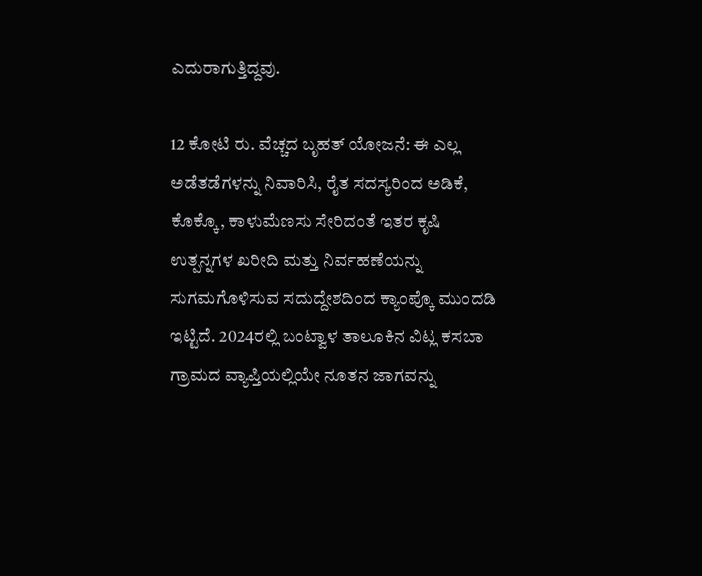ಎದುರಾಗುತ್ತಿದ್ದವು.

12 ಕೋಟಿ ರು. ವೆಚ್ಚದ ಬೃಹತ್ ಯೋಜನೆ: ಈ ಎಲ್ಲ ಅಡೆತಡೆಗಳನ್ನು ನಿವಾರಿಸಿ, ರೈತ ಸದಸ್ಯರಿಂದ ಅಡಿಕೆ, ಕೊಕ್ಕೊ, ಕಾಳುಮೆಣಸು ಸೇರಿದಂತೆ ಇತರ ಕೃಷಿ ಉತ್ಪನ್ನಗಳ ಖರೀದಿ ಮತ್ತು ನಿರ್ವಹಣೆಯನ್ನು ಸುಗಮಗೊಳಿಸುವ ಸದುದ್ದೇಶದಿಂದ ಕ್ಯಾಂಪ್ಕೊ ಮುಂದಡಿ ಇಟ್ಟಿದೆ. 2024ರಲ್ಲಿ ಬಂಟ್ವಾಳ ತಾಲೂಕಿನ ವಿಟ್ಲ ಕಸಬಾ ಗ್ರಾಮದ ವ್ಯಾಪ್ತಿಯಲ್ಲಿಯೇ ನೂತನ ಜಾಗವನ್ನು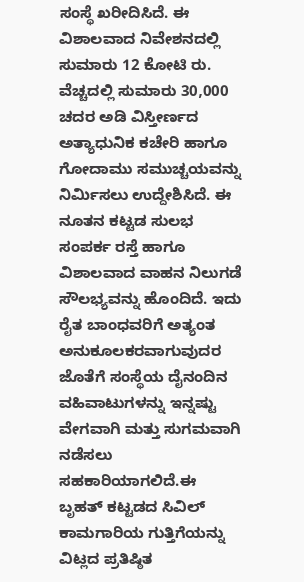ಸಂಸ್ಥೆ ಖರೀದಿಸಿದೆ. ಈ ವಿಶಾಲವಾದ ನಿವೇಶನದಲ್ಲಿ ಸುಮಾರು 12 ಕೋಟಿ ರು. ವೆಚ್ಚದಲ್ಲಿ ಸುಮಾರು 30,000 ಚದರ ಅಡಿ ವಿಸ್ತೀರ್ಣದ ಅತ್ಯಾಧುನಿಕ ಕಚೇರಿ ಹಾಗೂ ಗೋದಾಮು ಸಮುಚ್ಚಯವನ್ನು ನಿರ್ಮಿಸಲು ಉದ್ದೇಶಿಸಿದೆ. ಈ ನೂತನ ಕಟ್ಟಡ ಸುಲಭ ಸಂಪರ್ಕ ರಸ್ತೆ ಹಾಗೂ ವಿಶಾಲವಾದ ವಾಹನ ನಿಲುಗಡೆ ಸೌಲಭ್ಯವನ್ನು ಹೊಂದಿದೆ. ಇದು ರೈತ ಬಾಂಧವರಿಗೆ ಅತ್ಯಂತ ಅನುಕೂಲಕರವಾಗುವುದರ ಜೊತೆಗೆ ಸಂಸ್ಥೆಯ ದೈನಂದಿನ ವಹಿವಾಟುಗಳನ್ನು ಇನ್ನಷ್ಟು ವೇಗವಾಗಿ ಮತ್ತು ಸುಗಮವಾಗಿ ನಡೆಸಲು ಸಹಕಾರಿಯಾಗಲಿದೆ.ಈ ಬೃಹತ್ ಕಟ್ಟಡದ ಸಿವಿಲ್ ಕಾಮಗಾರಿಯ ಗುತ್ತಿಗೆಯನ್ನು ವಿಟ್ಲದ ಪ್ರತಿಷ್ಠಿತ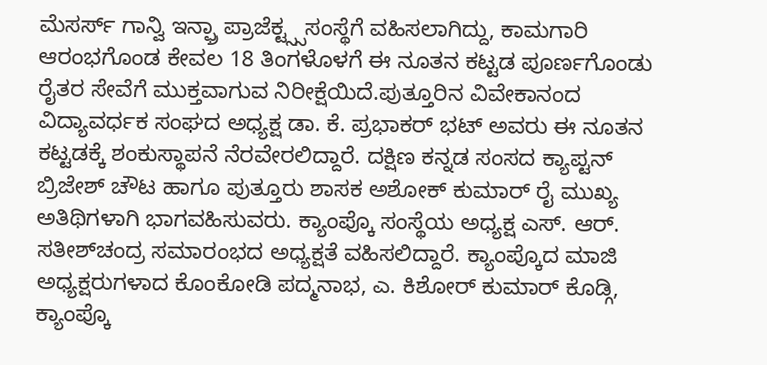ಮೆಸರ್ಸ್ ಗಾನ್ವಿ ಇನ್ಫ್ರಾ ಪ್ರಾಜೆಕ್ಟ್ಸ್ಸಸಂಸ್ಥೆಗೆ ವಹಿಸಲಾಗಿದ್ದು, ಕಾಮಗಾರಿ ಆರಂಭಗೊಂಡ ಕೇವಲ 18 ತಿಂಗಳೊಳಗೆ ಈ ನೂತನ ಕಟ್ಟಡ ಪೂರ್ಣಗೊಂಡು ರೈತರ ಸೇವೆಗೆ ಮುಕ್ತವಾಗುವ ನಿರೀಕ್ಷೆಯಿದೆ.ಪುತ್ತೂರಿನ ವಿವೇಕಾನಂದ ವಿದ್ಯಾವರ್ಧಕ ಸಂಘದ ಅಧ್ಯಕ್ಷ ಡಾ. ಕೆ. ಪ್ರಭಾಕರ್ ಭಟ್ ಅವರು ಈ ನೂತನ ಕಟ್ಟಡಕ್ಕೆ ಶಂಕುಸ್ಥಾಪನೆ ನೆರವೇರಲಿದ್ದಾರೆ. ದಕ್ಷಿಣ ಕನ್ನಡ ಸಂಸದ ಕ್ಯಾಪ್ಟನ್ ಬ್ರಿಜೇಶ್ ಚೌಟ ಹಾಗೂ ಪುತ್ತೂರು ಶಾಸಕ ಅಶೋಕ್ ಕುಮಾರ್ ರೈ ಮುಖ್ಯ ಅತಿಥಿಗಳಾಗಿ ಭಾಗವಹಿಸುವರು. ಕ್ಯಾಂಪ್ಕೊ ಸಂಸ್ಥೆಯ ಅಧ್ಯಕ್ಷ ಎಸ್. ಆರ್. ಸತೀಶ್‌ಚಂದ್ರ ಸಮಾರಂಭದ ಅಧ್ಯಕ್ಷತೆ ವಹಿಸಲಿದ್ದಾರೆ. ಕ್ಯಾಂಪ್ಕೊದ ಮಾಜಿ ಅಧ್ಯಕ್ಷರುಗಳಾದ ಕೊಂಕೋಡಿ ಪದ್ಮನಾಭ, ಎ. ಕಿಶೋರ್ ಕುಮಾರ್ ಕೊಡ್ಗಿ, ಕ್ಯಾಂಪ್ಕೊ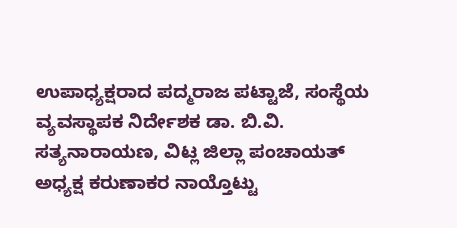ಉಪಾಧ್ಯಕ್ಷರಾದ ಪದ್ಮರಾಜ ಪಟ್ಟಾಜೆ, ಸಂಸ್ಥೆಯ ವ್ಯವಸ್ಥಾಪಕ ನಿರ್ದೇಶಕ ಡಾ. ಬಿ.ವಿ. ಸತ್ಯನಾರಾಯಣ, ವಿಟ್ಲ ಜಿಲ್ಲಾ ಪಂಚಾಯತ್ ಅಧ್ಯಕ್ಷ ಕರುಣಾಕರ ನಾಯ್ತೊಟ್ಟು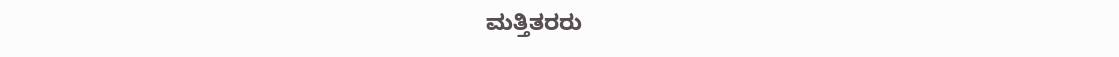ಮತ್ತಿತರರು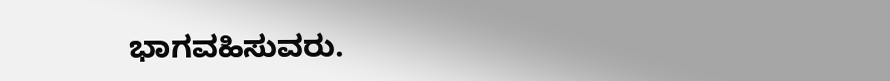ಭಾಗವಹಿಸುವರು.